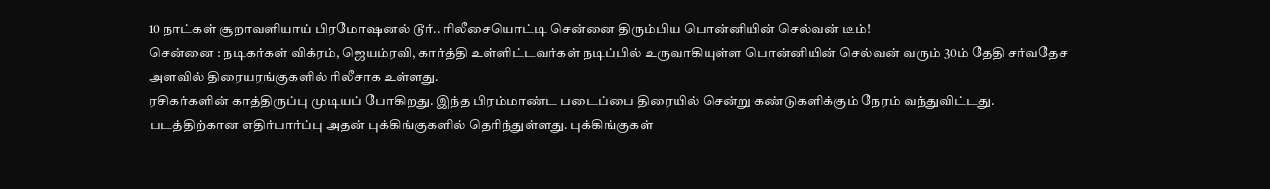10 நாட்கள் சூறாவளியாய் பிரமோஷனல் டூர்.. ரிலீசையொட்டி சென்னை திரும்பிய பொன்னியின் செல்வன் டீம்!
சென்னை : நடிகர்கள் விக்ரம், ஜெயம்ரவி, கார்த்தி உள்ளிட்டவர்கள் நடிப்பில் உருவாகியுள்ள பொன்னியின் செல்வன் வரும் 30ம் தேதி சர்வதேச அளவில் திரையரங்குகளில் ரிலீசாக உள்ளது.
ரசிகர்களின் காத்திருப்பு முடியப் போகிறது. இந்த பிரம்மாண்ட படைப்பை திரையில் சென்று கண்டுகளிக்கும் நேரம் வந்துவிட்டது.
படத்திற்கான எதிர்பார்ப்பு அதன் புக்கிங்குகளில் தெரிந்துள்ளது. புக்கிங்குகள்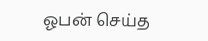ஓபன் செய்த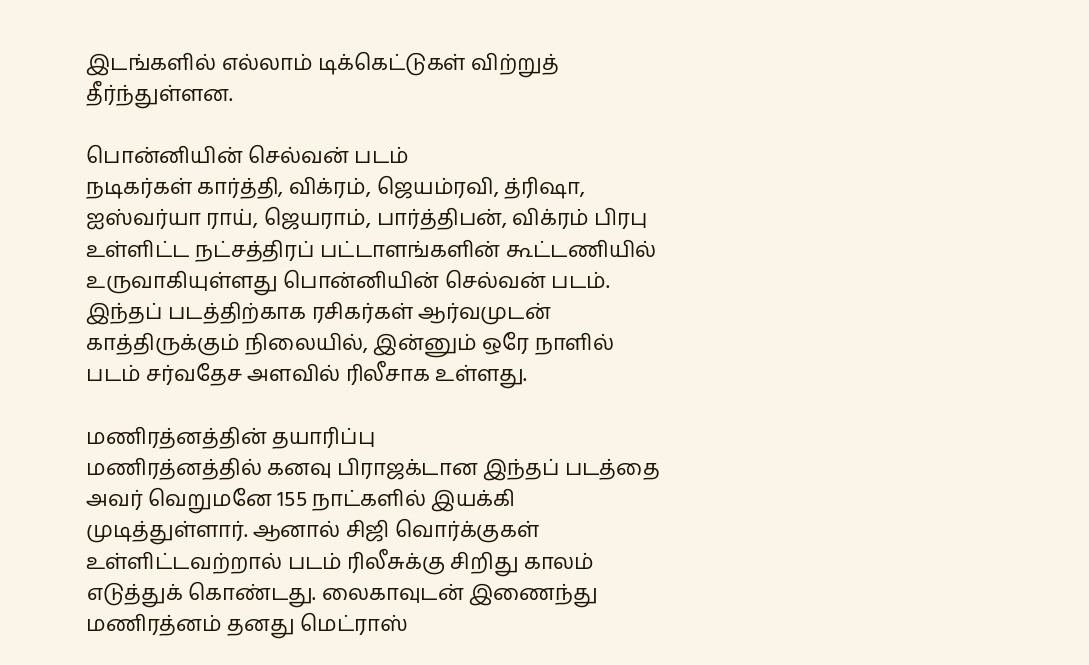இடங்களில் எல்லாம் டிக்கெட்டுகள் விற்றுத் தீர்ந்துள்ளன.

பொன்னியின் செல்வன் படம்
நடிகர்கள் கார்த்தி, விக்ரம், ஜெயம்ரவி, த்ரிஷா, ஐஸ்வர்யா ராய், ஜெயராம், பார்த்திபன், விக்ரம் பிரபு உள்ளிட்ட நட்சத்திரப் பட்டாளங்களின் கூட்டணியில் உருவாகியுள்ளது பொன்னியின் செல்வன் படம். இந்தப் படத்திற்காக ரசிகர்கள் ஆர்வமுடன் காத்திருக்கும் நிலையில், இன்னும் ஒரே நாளில் படம் சர்வதேச அளவில் ரிலீசாக உள்ளது.

மணிரத்னத்தின் தயாரிப்பு
மணிரத்னத்தில் கனவு பிராஜக்டான இந்தப் படத்தை அவர் வெறுமனே 155 நாட்களில் இயக்கி முடித்துள்ளார். ஆனால் சிஜி வொர்க்குகள் உள்ளிட்டவற்றால் படம் ரிலீசுக்கு சிறிது காலம் எடுத்துக் கொண்டது. லைகாவுடன் இணைந்து மணிரத்னம் தனது மெட்ராஸ்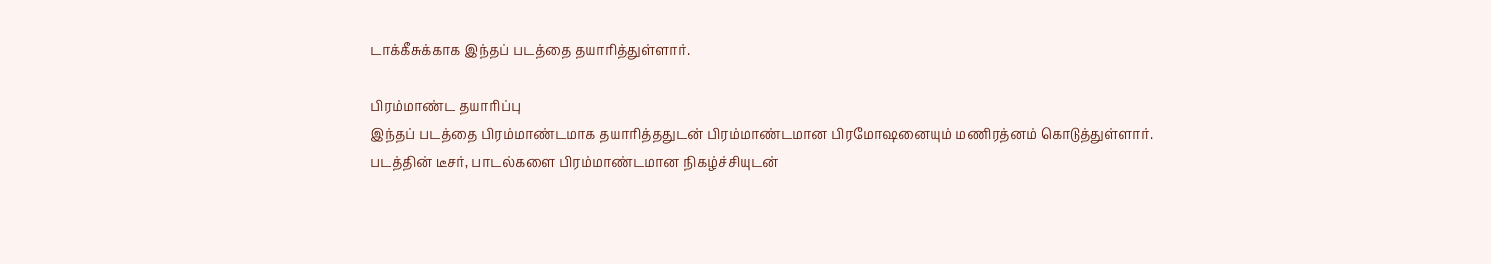டாக்கீசுக்காக இந்தப் படத்தை தயாரித்துள்ளார்.

பிரம்மாண்ட தயாரிப்பு
இந்தப் படத்தை பிரம்மாண்டமாக தயாரித்ததுடன் பிரம்மாண்டமான பிரமோஷனையும் மணிரத்னம் கொடுத்துள்ளார். படத்தின் டீசர், பாடல்களை பிரம்மாண்டமான நிகழ்ச்சியுடன்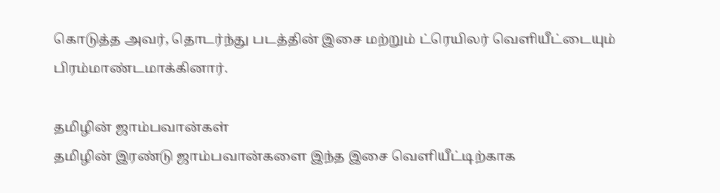கொடுத்த அவர், தொடர்ந்து படத்தின் இசை மற்றும் ட்ரெயிலர் வெளியீட்டையும் பிரம்மாண்டமாக்கினார்.

தமிழின் ஜாம்பவான்கள்
தமிழின் இரண்டு ஜாம்பவான்களை இந்த இசை வெளியீட்டிற்காக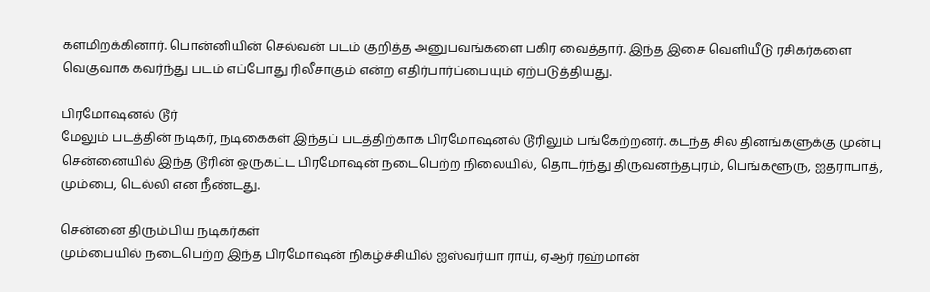களமிறக்கினார். பொன்னியின் செல்வன் படம் குறித்த அனுபவங்களை பகிர வைத்தார். இந்த இசை வெளியீடு ரசிகர்களை வெகுவாக கவர்ந்து படம் எப்போது ரிலீசாகும் என்ற எதிர்பார்ப்பையும் ஏற்படுத்தியது.

பிரமோஷனல் டூர்
மேலும் படத்தின் நடிகர், நடிகைகள் இந்தப் படத்திற்காக பிரமோஷனல் டூரிலும் பங்கேற்றனர். கடந்த சில தினங்களுக்கு முன்பு சென்னையில் இந்த டூரின் ஒருகட்ட பிரமோஷன் நடைபெற்ற நிலையில், தொடர்ந்து திருவனந்தபுரம், பெங்களூரு, ஐதராபாத், மும்பை, டெல்லி என நீண்டது.

சென்னை திரும்பிய நடிகர்கள்
மும்பையில் நடைபெற்ற இந்த பிரமோஷன் நிகழ்ச்சியில் ஐஸ்வர்யா ராய், ஏஆர் ரஹ்மான்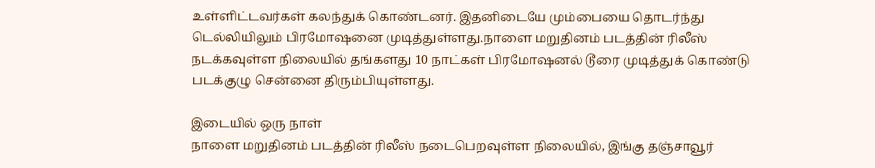உள்ளிட்டவர்கள் கலந்துக் கொண்டனர். இதனிடையே மும்பையை தொடர்ந்து டெல்லியிலும் பிரமோஷனை முடித்துள்ளது.நாளை மறுதினம் படத்தின் ரிலீஸ் நடக்கவுள்ள நிலையில் தங்களது 10 நாட்கள் பிரமோஷனல் டூரை முடித்துக் கொண்டு படக்குழு சென்னை திரும்பியுள்ளது.

இடையில் ஒரு நாள்
நாளை மறுதினம் படத்தின் ரிலீஸ் நடைபெறவுள்ள நிலையில், இங்கு தஞ்சாவூர்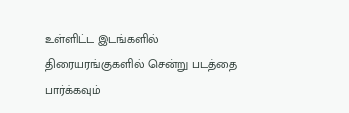உள்ளிட்ட இடங்களில் திரையரங்குகளில் சென்று படத்தை பார்க்கவும்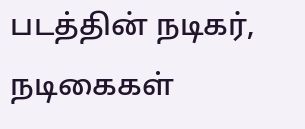படத்தின் நடிகர், நடிகைகள்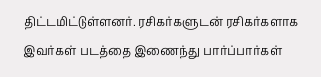திட்டமிட்டுள்ளனர். ரசிகர்களுடன் ரசிகர்களாக இவர்கள் படத்தை இணைந்து பார்ப்பார்கள்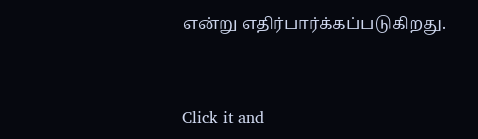என்று எதிர்பார்க்கப்படுகிறது.


Click it and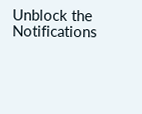Unblock the Notifications